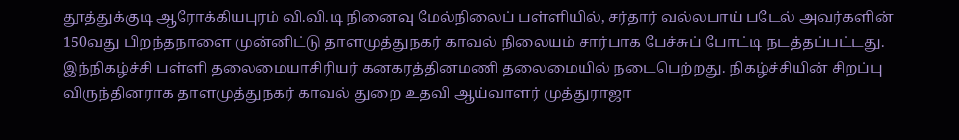தூத்துக்குடி ஆரோக்கியபுரம் வி.வி.டி நினைவு மேல்நிலைப் பள்ளியில், சர்தார் வல்லபாய் படேல் அவர்களின் 150வது பிறந்தநாளை முன்னிட்டு தாளமுத்துநகர் காவல் நிலையம் சார்பாக பேச்சுப் போட்டி நடத்தப்பட்டது.
இந்நிகழ்ச்சி பள்ளி தலைமையாசிரியர் கனகரத்தினமணி தலைமையில் நடைபெற்றது. நிகழ்ச்சியின் சிறப்பு விருந்தினராக தாளமுத்துநகர் காவல் துறை உதவி ஆய்வாளர் முத்துராஜா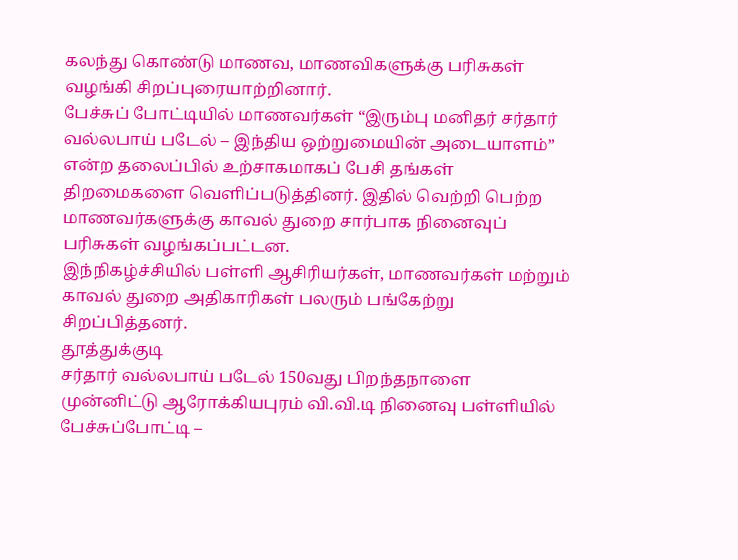கலந்து கொண்டு மாணவ, மாணவிகளுக்கு பரிசுகள் வழங்கி சிறப்புரையாற்றினார்.
பேச்சுப் போட்டியில் மாணவர்கள் “இரும்பு மனிதர் சர்தார் வல்லபாய் படேல் – இந்திய ஒற்றுமையின் அடையாளம்” என்ற தலைப்பில் உற்சாகமாகப் பேசி தங்கள் திறமைகளை வெளிப்படுத்தினர். இதில் வெற்றி பெற்ற மாணவர்களுக்கு காவல் துறை சார்பாக நினைவுப் பரிசுகள் வழங்கப்பட்டன.
இந்நிகழ்ச்சியில் பள்ளி ஆசிரியர்கள், மாணவர்கள் மற்றும் காவல் துறை அதிகாரிகள் பலரும் பங்கேற்று சிறப்பித்தனர்.
தூத்துக்குடி
சர்தார் வல்லபாய் படேல் 150வது பிறந்தநாளை முன்னிட்டு ஆரோக்கியபுரம் வி.வி.டி நினைவு பள்ளியில் பேச்சுப்போட்டி –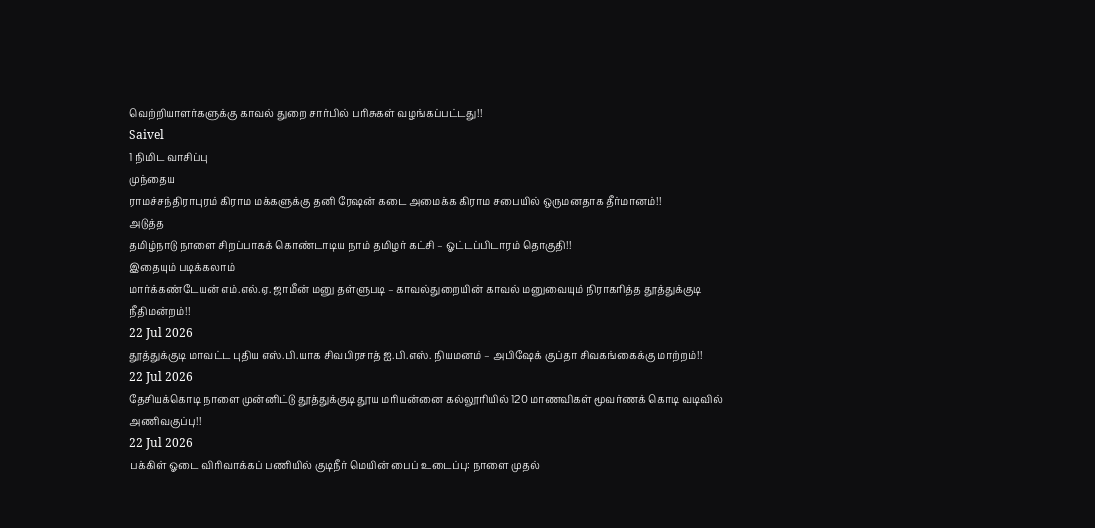வெற்றியாளர்களுக்கு காவல் துறை சார்பில் பரிசுகள் வழங்கப்பட்டது!!
Saivel
1 நிமிட வாசிப்பு
முந்தைய
ராமச்சந்திராபுரம் கிராம மக்களுக்கு தனி ரேஷன் கடை அமைக்க கிராம சபையில் ஒருமனதாக தீர்மானம்!!
அடுத்த
தமிழ்நாடு நாளை சிறப்பாகக் கொண்டாடிய நாம் தமிழர் கட்சி – ஓட்டப்பிடாரம் தொகுதி!!
இதையும் படிக்கலாம்
மார்க்கண்டேயன் எம்.எல்.ஏ. ஜாமீன் மனு தள்ளுபடி – காவல்துறையின் காவல் மனுவையும் நிராகரித்த தூத்துக்குடி நீதிமன்றம்!!
22 Jul 2026
தூத்துக்குடி மாவட்ட புதிய எஸ்.பி.யாக சிவபிரசாத் ஐ.பி.எஸ். நியமனம் – அபிஷேக் குப்தா சிவகங்கைக்கு மாற்றம்!!
22 Jul 2026
தேசியக்கொடி நாளை முன்னிட்டு தூத்துக்குடி தூய மரியன்னை கல்லூரியில் 120 மாணவிகள் மூவர்ணக் கொடி வடிவில் அணிவகுப்பு!!
22 Jul 2026
பக்கிள் ஓடை விரிவாக்கப் பணியில் குடிநீர் மெயின் பைப் உடைப்பு: நாளை முதல்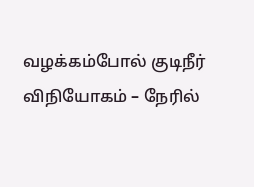வழக்கம்போல் குடிநீர் விநியோகம் – நேரில்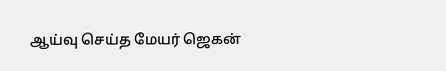ஆய்வு செய்த மேயர் ஜெகன்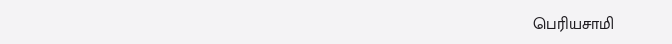பெரியசாமி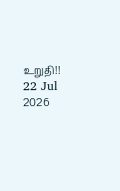உறுதி!!
22 Jul 2026